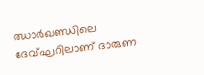ഝാര്‍ഖണ്ഡിലെ ദേവ്ഘറിലാണ് ദാരുണ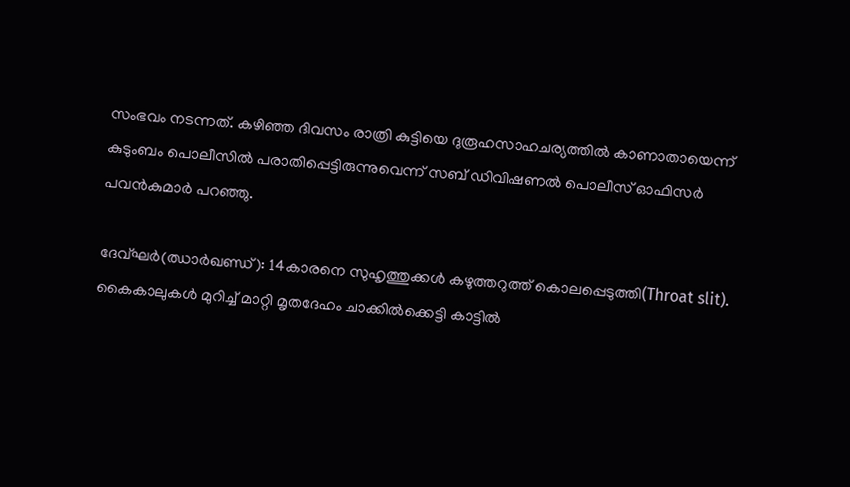സംഭവം നടന്നത്. കഴിഞ്ഞ ദിവസം രാത്രി കുട്ടിയെ ദുരൂഹസാഹചര്യത്തില്‍ കാണാതായെന്ന് കുടുംബം പൊലീസില്‍ പരാതിപ്പെട്ടിരുന്നുവെന്ന് സബ് ഡിവിഷണല്‍ പൊലീസ് ഓഫിസര്‍ പവന്‍കുമാര്‍ പറഞ്ഞു.

ദേവ്ഘര്‍(ഝാര്‍ഖണ്ഡ്): 14കാരനെ സുഹൃത്തുക്കള്‍ കഴുത്തറുത്ത് കൊലപ്പെടുത്തി(Throat slit). കൈകാലുകള്‍ മുറിച്ച് മാറ്റി മൃതദേഹം ചാക്കില്‍ക്കെട്ടി കാട്ടില്‍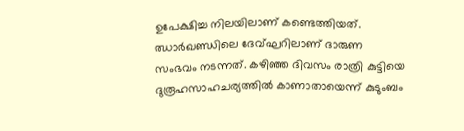ഉപേക്ഷിച്ച നിലയിലാണ് കണ്ടെത്തിയത്. ഝാര്‍ഖണ്ഡിലെ ദേവ്ഘറിലാണ് ദാരുണ സംഭവം നടന്നത്. കഴിഞ്ഞ ദിവസം രാത്രി കുട്ടിയെ ദുരൂഹസാഹചര്യത്തില്‍ കാണാതായെന്ന് കുടുംബം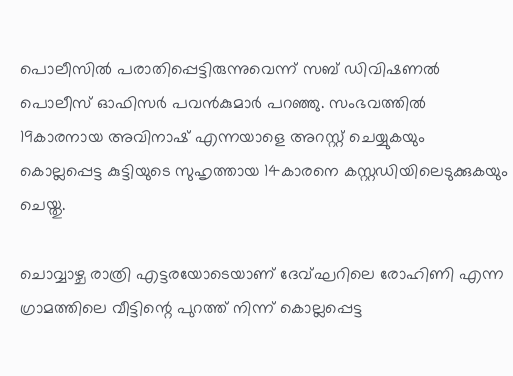പൊലീസില്‍ പരാതിപ്പെട്ടിരുന്നുവെന്ന് സബ് ഡിവിഷണല്‍ പൊലീസ് ഓഫിസര്‍ പവന്‍കുമാര്‍ പറഞ്ഞു. സംഭവത്തില്‍ 19കാരനായ അവിനാഷ് എന്നയാളെ അറസ്റ്റ് ചെയ്യുകയും കൊല്ലപ്പെട്ട കുട്ടിയുടെ സുഹൃത്തായ 14കാരനെ കസ്റ്റഡിയിലെടുക്കുകയും ചെയ്തു.

ചൊവ്വാഴ്ച രാത്രി എട്ടരയോടെയാണ് ദേവ്ഘറിലെ രോഹിണി എന്ന ഗ്രാമത്തിലെ വീട്ടിന്റെ പുറത്ത് നിന്ന് കൊല്ലപ്പെട്ട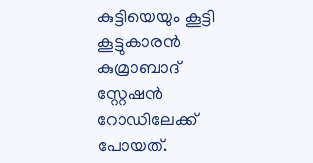കുട്ടിയെയും കൂട്ടി കൂട്ടുകാരന്‍ കുമ്രാബാദ് സ്റ്റേഷന്‍ റോഡിലേക്ക് പോയത്.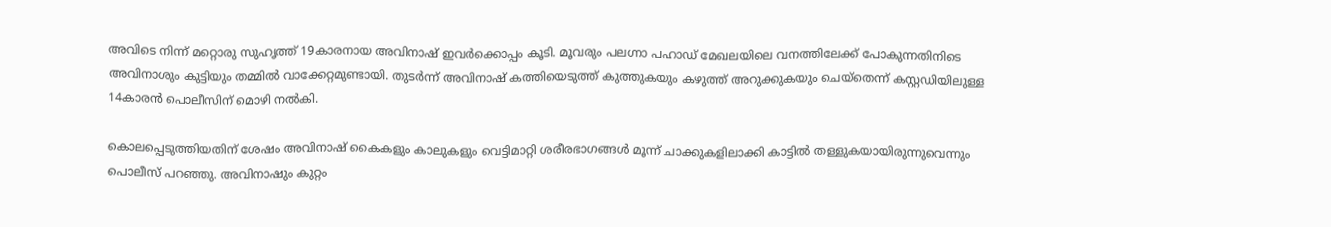അവിടെ നിന്ന് മറ്റൊരു സുഹൃത്ത് 19കാരനായ അവിനാഷ് ഇവര്‍ക്കൊപ്പം കൂടി. മൂവരും പലഗ്നാ പഹാഡ് മേഖലയിലെ വനത്തിലേക്ക് പോകുന്നതിനിടെ അവിനാശും കുട്ടിയും തമ്മില്‍ വാക്കേറ്റമുണ്ടായി. തുടര്‍ന്ന് അവിനാഷ് കത്തിയെടുത്ത് കുത്തുകയും കഴുത്ത് അറുക്കുകയും ചെയ്‌തെന്ന് കസ്റ്റഡിയിലുള്ള 14കാരന്‍ പൊലീസിന് മൊഴി നല്‍കി.

കൊലപ്പെടുത്തിയതിന് ശേഷം അവിനാഷ് കൈകളും കാലുകളും വെട്ടിമാറ്റി ശരീരഭാഗങ്ങള്‍ മൂന്ന് ചാക്കുകളിലാക്കി കാട്ടില്‍ തള്ളുകയായിരുന്നുവെന്നും പൊലീസ് പറഞ്ഞു. അവിനാഷും കുറ്റം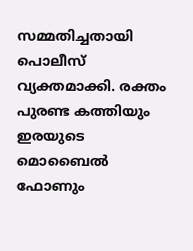സമ്മതിച്ചതായി പൊലീസ് വ്യക്തമാക്കി. രക്തം പുരണ്ട കത്തിയും ഇരയുടെ മൊബൈല്‍ ഫോണും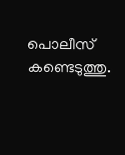പൊലീസ് കണ്ടെടുത്തു.